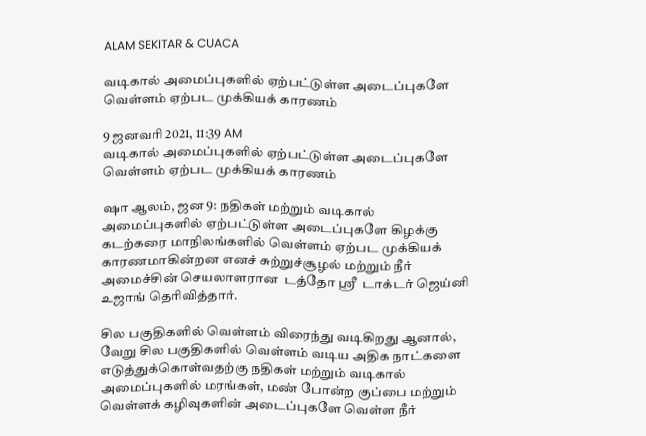ALAM SEKITAR & CUACA

வடிகால் அமைப்புகளில் ஏற்பட்டுள்ள அடைப்புகளே வெள்ளம் ஏற்பட முக்கியக் காரணம்

9 ஜனவரி 2021, 11:39 AM
வடிகால் அமைப்புகளில் ஏற்பட்டுள்ள அடைப்புகளே வெள்ளம் ஏற்பட முக்கியக் காரணம்

ஷா ஆலம், ஜன 9: நதிகள் மற்றும் வடிகால் அமைப்புகளில் ஏற்பட்டுள்ள அடைப்புகளே கிழக்கு கடற்கரை மாநிலங்களில் வெள்ளம் ஏற்பட முக்கியக் காரணமாகின்றன எனச் சுற்றுச்சூழல் மற்றும் நீர் அமைச்சின் செயலாளரான  டத்தோ ஸ்ரீ  டாக்டர் ஜெய்னி  உஜாங் தெரிவித்தார்.

சில பகுதிகளில் வெள்ளம் விரைந்து வடிகிறது ஆனால், வேறு சில பகுதிகளில் வெள்ளம் வடிய அதிக நாட்களை எடுத்துக்கொள்வதற்கு நதிகள் மற்றும் வடிகால் அமைப்புகளில் மரங்கள், மண் போன்ற குப்பை மற்றும் வெள்ளக் கழிவுகளின் அடைப்புகளே வெள்ள நீர்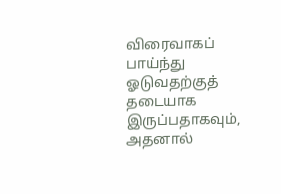விரைவாகப் பாய்ந்து ஓடுவதற்குத் தடையாக இருப்பதாகவும், அதனால்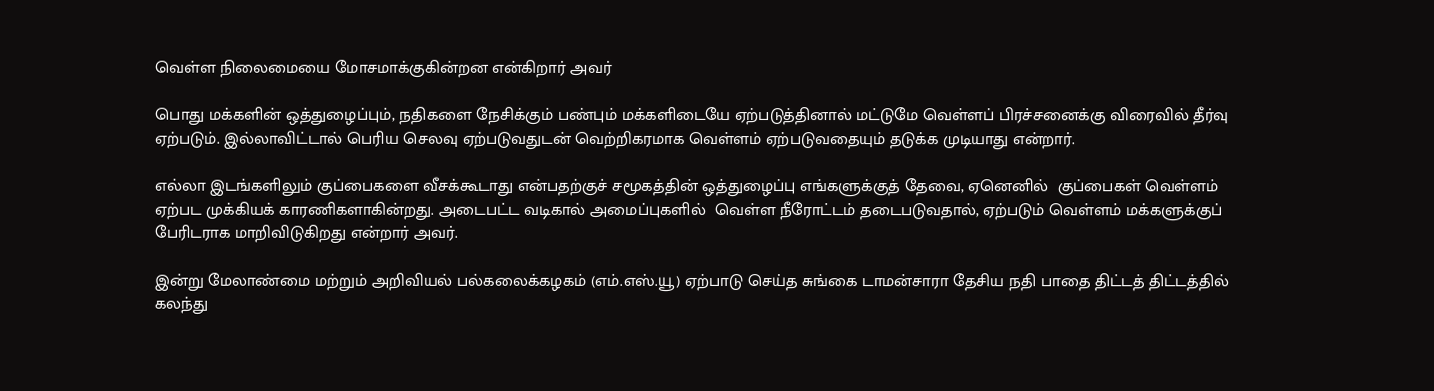வெள்ள நிலைமையை மோசமாக்குகின்றன என்கிறார் அவர்

பொது மக்களின் ஒத்துழைப்பும், நதிகளை நேசிக்கும் பண்பும் மக்களிடையே ஏற்படுத்தினால் மட்டுமே வெள்ளப் பிரச்சனைக்கு விரைவில் தீர்வு ஏற்படும். இல்லாவிட்டால் பெரிய செலவு ஏற்படுவதுடன் வெற்றிகரமாக வெள்ளம் ஏற்படுவதையும் தடுக்க முடியாது என்றார்.

எல்லா இடங்களிலும் குப்பைகளை வீசக்கூடாது என்பதற்குச் சமூகத்தின் ஒத்துழைப்பு எங்களுக்குத் தேவை, ஏனெனில்  குப்பைகள் வெள்ளம்  ஏற்பட முக்கியக் காரணிகளாகின்றது. அடைபட்ட வடிகால் அமைப்புகளில்  வெள்ள நீரோட்டம் தடைபடுவதால், ஏற்படும் வெள்ளம் மக்களுக்குப் பேரிடராக மாறிவிடுகிறது என்றார் அவர்.

இன்று மேலாண்மை மற்றும் அறிவியல் பல்கலைக்கழகம் (எம்.எஸ்.யூ) ஏற்பாடு செய்த சுங்கை டாமன்சாரா தேசிய நதி பாதை திட்டத் திட்டத்தில் கலந்து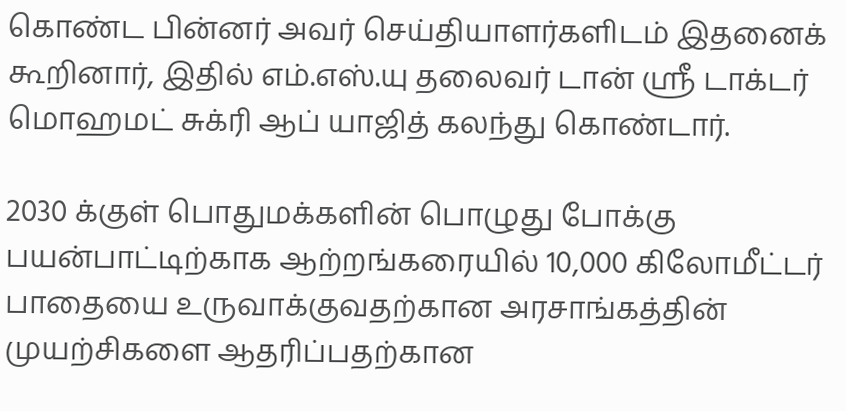கொண்ட பின்னர் அவர் செய்தியாளர்களிடம் இதனைக் கூறினார், இதில் எம்.எஸ்.யு தலைவர் டான் ஸ்ரீ டாக்டர் மொஹமட் சுக்ரி ஆப் யாஜித் கலந்து கொண்டார்.

2030 க்குள் பொதுமக்களின் பொழுது போக்கு பயன்பாட்டிற்காக ஆற்றங்கரையில் 10,000 கிலோமீட்டர்  பாதையை உருவாக்குவதற்கான அரசாங்கத்தின் முயற்சிகளை ஆதரிப்பதற்கான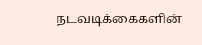நடவடிக்கைகளின்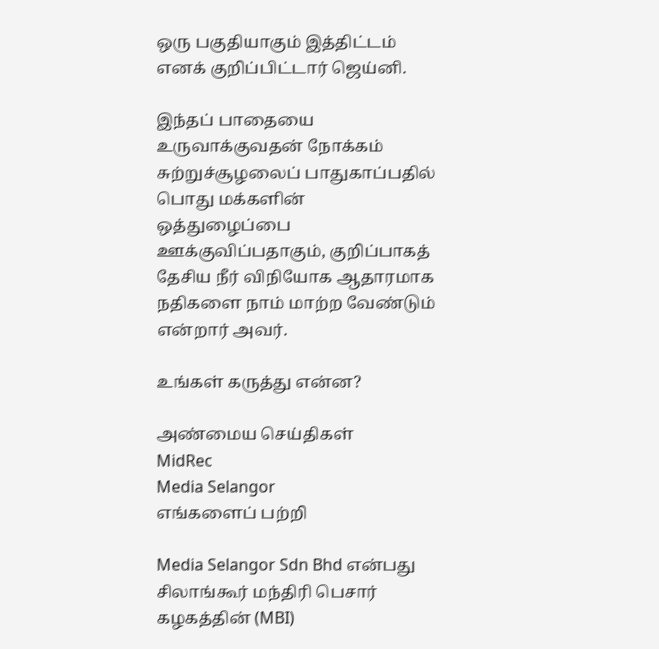ஒரு பகுதியாகும் இத்திட்டம் எனக் குறிப்பிட்டார் ஜெய்னி.

இந்தப் பாதையை உருவாக்குவதன் நோக்கம் சுற்றுச்சூழலைப் பாதுகாப்பதில் பொது மக்களின் ஒத்துழைப்பை ஊக்குவிப்பதாகும், குறிப்பாகத் தேசிய நீர் விநியோக ஆதாரமாக  நதிகளை நாம் மாற்ற வேண்டும் என்றார் அவர்.

உங்கள் கருத்து என்ன?

அண்மைய செய்திகள்
MidRec
Media Selangor
எங்களைப் பற்றி

Media Selangor Sdn Bhd என்பது சிலாங்கூர் மந்திரி பெசார் கழகத்தின் (MBI)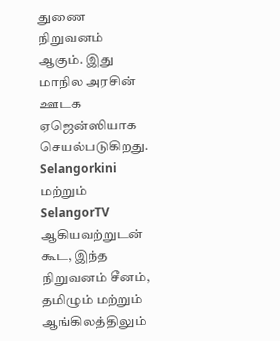துணை நிறுவனம் ஆகும். இது மாநில அரசின் ஊடக ஏஜென்ஸியாக செயல்படுகிறது. Selangorkini மற்றும் SelangorTV ஆகியவற்றுடன் கூட, இந்த நிறுவனம் சீனம், தமிழும் மற்றும் ஆங்கிலத்திலும்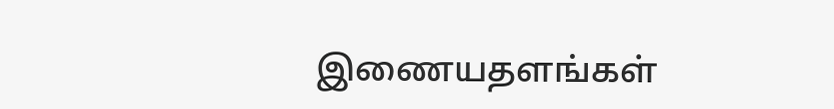இணையதளங்கள்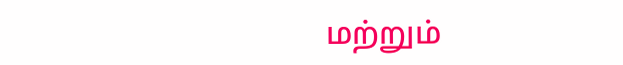மற்றும்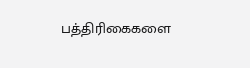பத்திரிகைகளை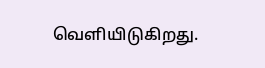வெளியிடுகிறது.